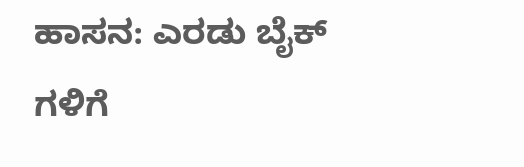ಹಾಸನ: ಎರಡು ಬೈಕ್ ಗಳಿಗೆ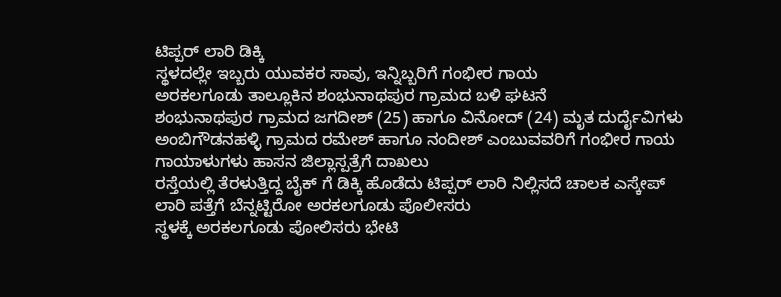ಟಿಪ್ಪರ್ ಲಾರಿ ಡಿಕ್ಕಿ
ಸ್ಥಳದಲ್ಲೇ ಇಬ್ಬರು ಯುವಕರ ಸಾವು, ಇನ್ನಿಬ್ಬರಿಗೆ ಗಂಭೀರ ಗಾಯ
ಅರಕಲಗೂಡು ತಾಲ್ಲೂಕಿನ ಶಂಭುನಾಥಪುರ ಗ್ರಾಮದ ಬಳಿ ಘಟನೆ
ಶಂಭುನಾಥಪುರ ಗ್ರಾಮದ ಜಗದೀಶ್ (25) ಹಾಗೂ ವಿನೋದ್ (24) ಮೃತ ದುರ್ದೈವಿಗಳು
ಅಂಬಿಗೌಡನಹಳ್ಳಿ ಗ್ರಾಮದ ರಮೇಶ್ ಹಾಗೂ ನಂದೀಶ್ ಎಂಬುವವರಿಗೆ ಗಂಭೀರ ಗಾಯ
ಗಾಯಾಳುಗಳು ಹಾಸನ ಜಿಲ್ಲಾಸ್ಪತ್ರೆಗೆ ದಾಖಲು
ರಸ್ತೆಯಲ್ಲಿ ತೆರಳುತ್ತಿದ್ದ ಬೈಕ್ ಗೆ ಡಿಕ್ಕಿ ಹೊಡೆದು ಟಿಪ್ಪರ್ ಲಾರಿ ನಿಲ್ಲಿಸದೆ ಚಾಲಕ ಎಸ್ಕೇಪ್
ಲಾರಿ ಪತ್ತೆಗೆ ಬೆನ್ನಟ್ಟಿರೋ ಅರಕಲಗೂಡು ಪೊಲೀಸರು
ಸ್ಥಳಕ್ಕೆ ಅರಕಲಗೂಡು ಪೋಲಿಸರು ಭೇಟಿ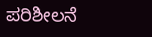ಪರಿಶೀಲನೆ